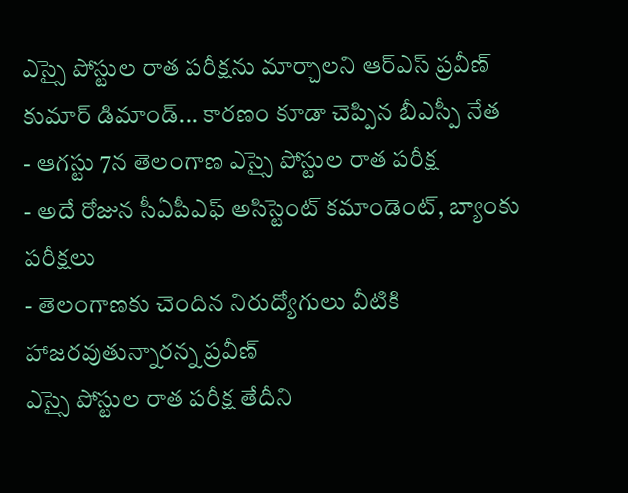ఎస్సై పోస్టుల రాత పరీక్షను మార్చాలని ఆర్ఎస్ ప్రవీణ్ కుమార్ డిమాండ్... కారణం కూడా చెప్పిన బీఎస్పీ నేత
- ఆగస్టు 7న తెలంగాణ ఎస్సై పోస్టుల రాత పరీక్ష
- అదే రోజున సీఏపీఎఫ్ అసిస్టెంట్ కమాండెంట్, బ్యాంకు పరీక్షలు
- తెలంగాణకు చెందిన నిరుద్యోగులు వీటికి హాజరవుతున్నారన్న ప్రవీణ్
ఎస్సై పోస్టుల రాత పరీక్ష తేదీని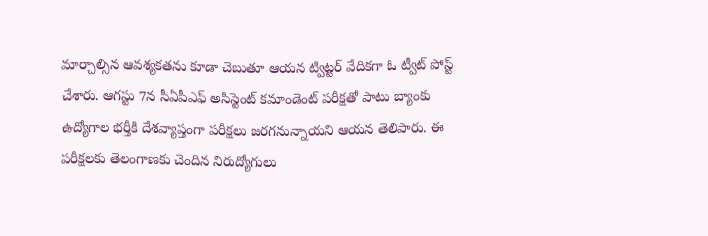మార్చాల్సిన ఆవశ్యకతను కూడా చెబుతూ ఆయన ట్విట్టర్ వేదికగా ఓ ట్వీట్ పోస్ట్ చేశారు. ఆగస్టు 7న సీఏపీఎఫ్ అసిస్టెంట్ కమాండెంట్ పరీక్షతో పాటు బ్యాంకు ఉద్యోగాల భర్తీకి దేశవ్యాప్తంగా పరీక్షలు జరగనున్నాయని ఆయన తెలిపారు. ఈ పరీక్షలకు తెలంగాణకు చెందిన నిరుద్యోగులు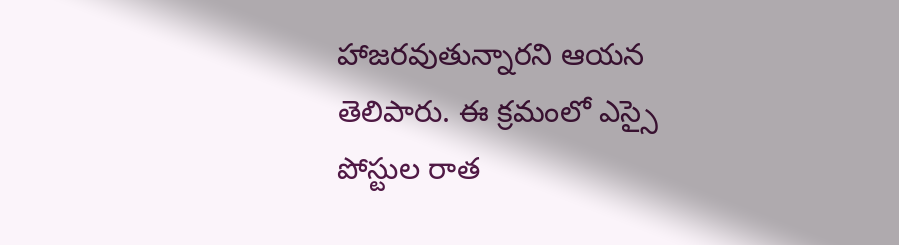హాజరవుతున్నారని ఆయన తెలిపారు. ఈ క్రమంలో ఎస్సై పోస్టుల రాత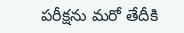పరీక్షను మరో తేదీకి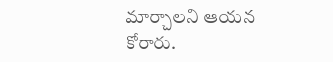మార్చాలని ఆయన కోరారు.